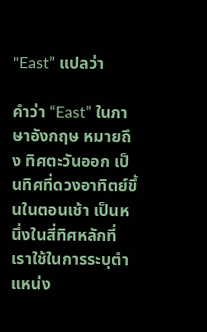"East” แปลว่า

คำว่า “East” ในภาษาอังกฤษ หมายถึง ทิศตะวันออก เป็นทิศที่ดวงอาทิตย์ขึ้นในตอนเช้า เป็นหนึ่งในสี่ทิศหลักที่เราใช้ในการระบุตำแหน่ง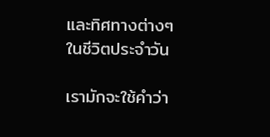และทิศทางต่างๆ ในชีวิตประจำวัน

เรามักจะใช้คำว่า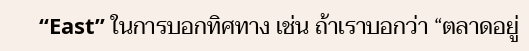“East” ในการบอกทิศทาง เช่น ถ้าเราบอกว่า “ตลาดอยู่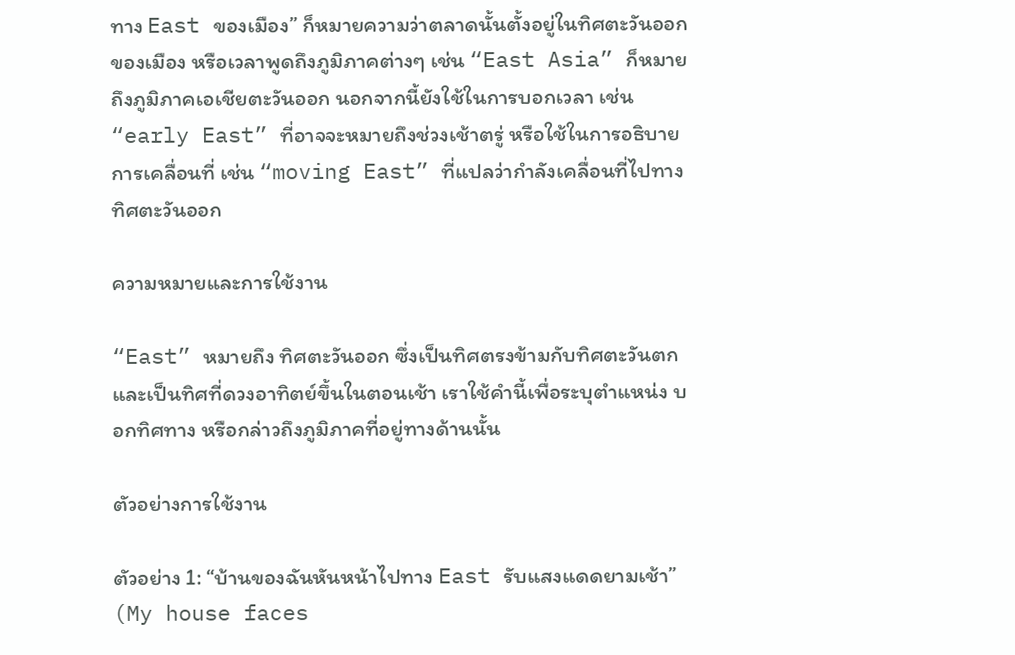ทาง East ของเมือง” ก็หมายความว่าตลาดนั้นตั้งอยู่ในทิศตะวันออกของเมือง หรือเวลาพูดถึงภูมิภาคต่างๆ เช่น “East Asia” ก็หมายถึงภูมิภาคเอเชียตะวันออก นอกจากนี้ยังใช้ในการบอกเวลา เช่น “early East” ที่อาจจะหมายถึงช่วงเช้าตรู่ หรือใช้ในการอธิบายการเคลื่อนที่ เช่น “moving East” ที่แปลว่ากำลังเคลื่อนที่ไปทางทิศตะวันออก

ความหมายและการใช้งาน

“East” หมายถึง ทิศตะวันออก ซึ่งเป็นทิศตรงข้ามกับทิศตะวันตก และเป็นทิศที่ดวงอาทิตย์ขึ้นในตอนเช้า เราใช้คำนี้เพื่อระบุตำแหน่ง บอกทิศทาง หรือกล่าวถึงภูมิภาคที่อยู่ทางด้านนั้น

ตัวอย่างการใช้งาน

ตัวอย่าง 1: “บ้านของฉันหันหน้าไปทาง East รับแสงแดดยามเช้า” (My house faces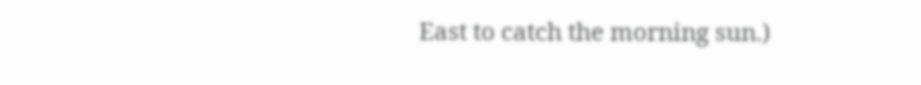East to catch the morning sun.)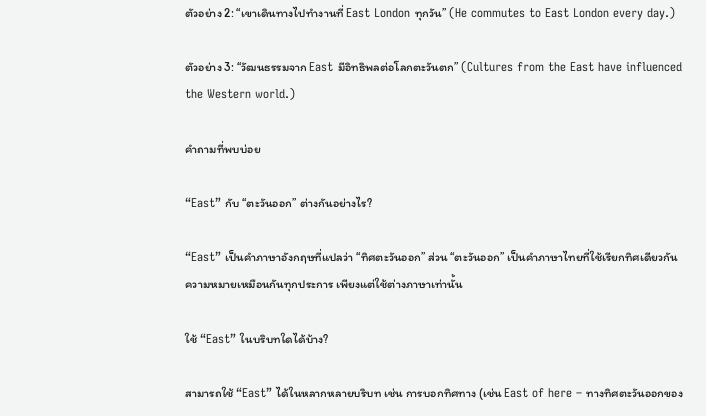ตัวอย่าง 2: “เขาเดินทางไปทำงานที่ East London ทุกวัน” (He commutes to East London every day.)

ตัวอย่าง 3: “วัฒนธรรมจาก East มีอิทธิพลต่อโลกตะวันตก” (Cultures from the East have influenced the Western world.)

คำถามที่พบบ่อย

“East” กับ “ตะวันออก” ต่างกันอย่างไร?

“East” เป็นคำภาษาอังกฤษที่แปลว่า “ทิศตะวันออก” ส่วน “ตะวันออก” เป็นคำภาษาไทยที่ใช้เรียกทิศเดียวกัน ความหมายเหมือนกันทุกประการ เพียงแต่ใช้ต่างภาษาเท่านั้น

ใช้ “East” ในบริบทใดได้บ้าง?

สามารถใช้ “East” ได้ในหลากหลายบริบท เช่น การบอกทิศทาง (เช่น East of here – ทางทิศตะวันออกของ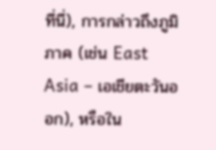ที่นี่), การกล่าวถึงภูมิภาค (เช่น East Asia – เอเชียตะวันออก), หรือใน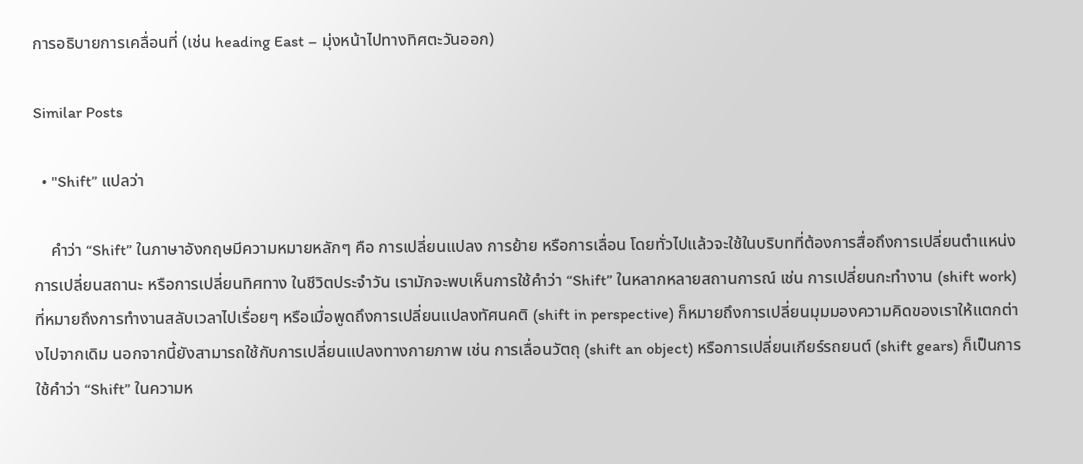การอธิบายการเคลื่อนที่ (เช่น heading East – มุ่งหน้าไปทางทิศตะวันออก)

Similar Posts

  • "Shift” แปลว่า

    คำว่า “Shift” ในภาษาอังกฤษมีความหมายหลักๆ คือ การเปลี่ยนแปลง การย้าย หรือการเลื่อน โดยทั่วไปแล้วจะใช้ในบริบทที่ต้องการสื่อถึงการเปลี่ยนตำแหน่ง การเปลี่ยนสถานะ หรือการเปลี่ยนทิศทาง ในชีวิตประจำวัน เรามักจะพบเห็นการใช้คำว่า “Shift” ในหลากหลายสถานการณ์ เช่น การเปลี่ยนกะทำงาน (shift work) ที่หมายถึงการทำงานสลับเวลาไปเรื่อยๆ หรือเมื่อพูดถึงการเปลี่ยนแปลงทัศนคติ (shift in perspective) ก็หมายถึงการเปลี่ยนมุมมองความคิดของเราให้แตกต่างไปจากเดิม นอกจากนี้ยังสามารถใช้กับการเปลี่ยนแปลงทางกายภาพ เช่น การเลื่อนวัตถุ (shift an object) หรือการเปลี่ยนเกียร์รถยนต์ (shift gears) ก็เป็นการใช้คำว่า “Shift” ในความห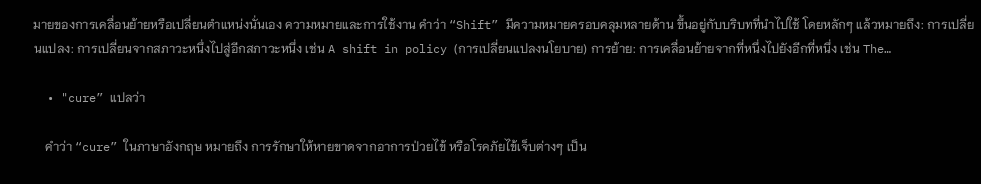มายของการเคลื่อนย้ายหรือเปลี่ยนตำแหน่งนั่นเอง ความหมายและการใช้งาน คำว่า “Shift” มีความหมายครอบคลุมหลายด้าน ขึ้นอยู่กับบริบทที่นำไปใช้ โดยหลักๆ แล้วหมายถึง: การเปลี่ยนแปลง: การเปลี่ยนจากสภาวะหนึ่งไปสู่อีกสภาวะหนึ่ง เช่น A shift in policy (การเปลี่ยนแปลงนโยบาย) การย้าย: การเคลื่อนย้ายจากที่หนึ่งไปยังอีกที่หนึ่ง เช่น The…

  • "cure” แปลว่า

    คำว่า “cure” ในภาษาอังกฤษ หมายถึง การรักษาให้หายขาดจากอาการป่วยไข้ หรือโรคภัยไข้เจ็บต่างๆ เป็น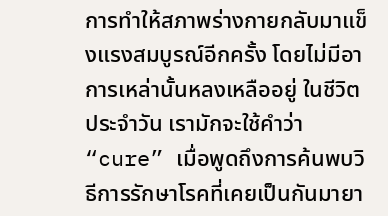การทำให้สภาพร่างกายกลับมาแข็งแรงสมบูรณ์อีกครั้ง โดยไม่มีอาการเหล่านั้นหลงเหลืออยู่ ในชีวิตประจำวัน เรามักจะใช้คำว่า “cure” เมื่อพูดถึงการค้นพบวิธีการรักษาโรคที่เคยเป็นกันมายา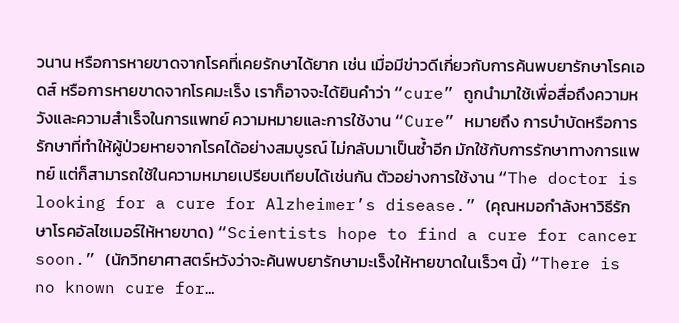วนาน หรือการหายขาดจากโรคที่เคยรักษาได้ยาก เช่น เมื่อมีข่าวดีเกี่ยวกับการค้นพบยารักษาโรคเอดส์ หรือการหายขาดจากโรคมะเร็ง เราก็อาจจะได้ยินคำว่า “cure” ถูกนำมาใช้เพื่อสื่อถึงความหวังและความสำเร็จในการแพทย์ ความหมายและการใช้งาน “Cure” หมายถึง การบำบัดหรือการรักษาที่ทำให้ผู้ป่วยหายจากโรคได้อย่างสมบูรณ์ ไม่กลับมาเป็นซ้ำอีก มักใช้กับการรักษาทางการแพทย์ แต่ก็สามารถใช้ในความหมายเปรียบเทียบได้เช่นกัน ตัวอย่างการใช้งาน “The doctor is looking for a cure for Alzheimer’s disease.” (คุณหมอกำลังหาวิธีรักษาโรคอัลไซเมอร์ให้หายขาด) “Scientists hope to find a cure for cancer soon.” (นักวิทยาศาสตร์หวังว่าจะค้นพบยารักษามะเร็งให้หายขาดในเร็วๆ นี้) “There is no known cure for…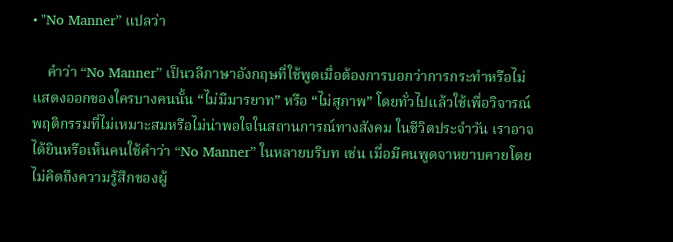• "No Manner” แปลว่า

    คำว่า “No Manner” เป็นวลีภาษาอังกฤษที่ใช้พูดเมื่อต้องการบอกว่าการกระทำหรือไม่แสดงออกของใครบางคนนั้น “ไม่มีมารยาท” หรือ “ไม่สุภาพ” โดยทั่วไปแล้วใช้เพื่อวิจารณ์พฤติกรรมที่ไม่เหมาะสมหรือไม่น่าพอใจในสถานการณ์ทางสังคม ในชีวิตประจำวัน เราอาจได้ยินหรือเห็นคนใช้คำว่า “No Manner” ในหลายบริบท เช่น เมื่อมีคนพูดจาหยาบคายโดยไม่คิดถึงความรู้สึกของผู้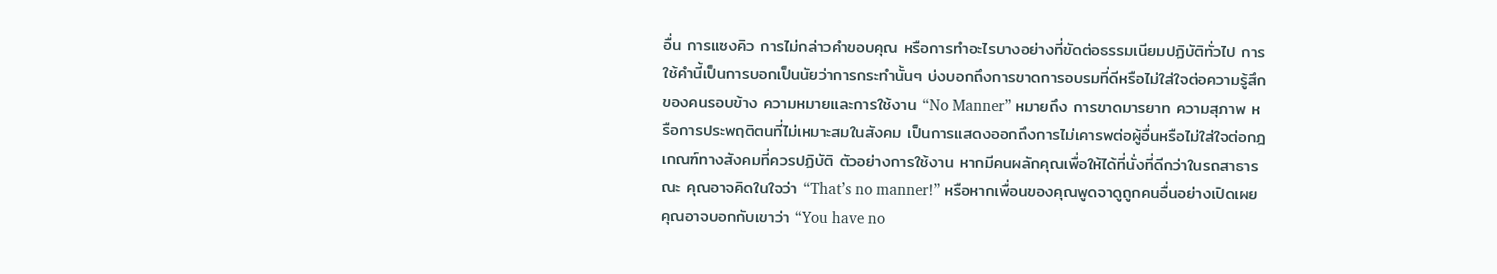อื่น การแซงคิว การไม่กล่าวคำขอบคุณ หรือการทำอะไรบางอย่างที่ขัดต่อธรรมเนียมปฏิบัติทั่วไป การใช้คำนี้เป็นการบอกเป็นนัยว่าการกระทำนั้นๆ บ่งบอกถึงการขาดการอบรมที่ดีหรือไม่ใส่ใจต่อความรู้สึกของคนรอบข้าง ความหมายและการใช้งาน “No Manner” หมายถึง การขาดมารยาท ความสุภาพ หรือการประพฤติตนที่ไม่เหมาะสมในสังคม เป็นการแสดงออกถึงการไม่เคารพต่อผู้อื่นหรือไม่ใส่ใจต่อกฎเกณฑ์ทางสังคมที่ควรปฏิบัติ ตัวอย่างการใช้งาน หากมีคนผลักคุณเพื่อให้ได้ที่นั่งที่ดีกว่าในรถสาธารณะ คุณอาจคิดในใจว่า “That’s no manner!” หรือหากเพื่อนของคุณพูดจาดูถูกคนอื่นอย่างเปิดเผย คุณอาจบอกกับเขาว่า “You have no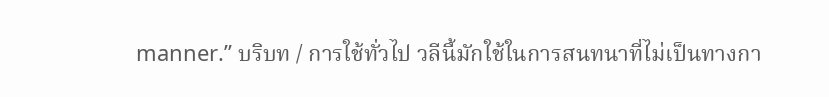manner.” บริบท / การใช้ทั่วไป วลีนี้มักใช้ในการสนทนาที่ไม่เป็นทางกา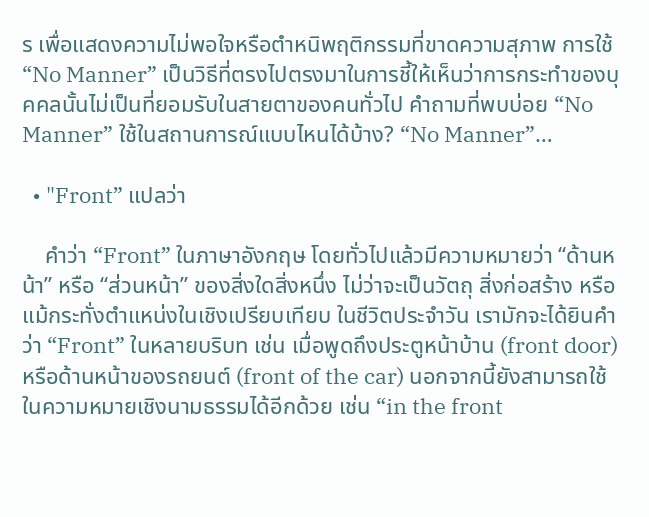ร เพื่อแสดงความไม่พอใจหรือตำหนิพฤติกรรมที่ขาดความสุภาพ การใช้ “No Manner” เป็นวิธีที่ตรงไปตรงมาในการชี้ให้เห็นว่าการกระทำของบุคคลนั้นไม่เป็นที่ยอมรับในสายตาของคนทั่วไป คำถามที่พบบ่อย “No Manner” ใช้ในสถานการณ์แบบไหนได้บ้าง? “No Manner”…

  • "Front” แปลว่า

    คำว่า “Front” ในภาษาอังกฤษ โดยทั่วไปแล้วมีความหมายว่า “ด้านหน้า” หรือ “ส่วนหน้า” ของสิ่งใดสิ่งหนึ่ง ไม่ว่าจะเป็นวัตถุ สิ่งก่อสร้าง หรือแม้กระทั่งตำแหน่งในเชิงเปรียบเทียบ ในชีวิตประจำวัน เรามักจะได้ยินคำว่า “Front” ในหลายบริบท เช่น เมื่อพูดถึงประตูหน้าบ้าน (front door) หรือด้านหน้าของรถยนต์ (front of the car) นอกจากนี้ยังสามารถใช้ในความหมายเชิงนามธรรมได้อีกด้วย เช่น “in the front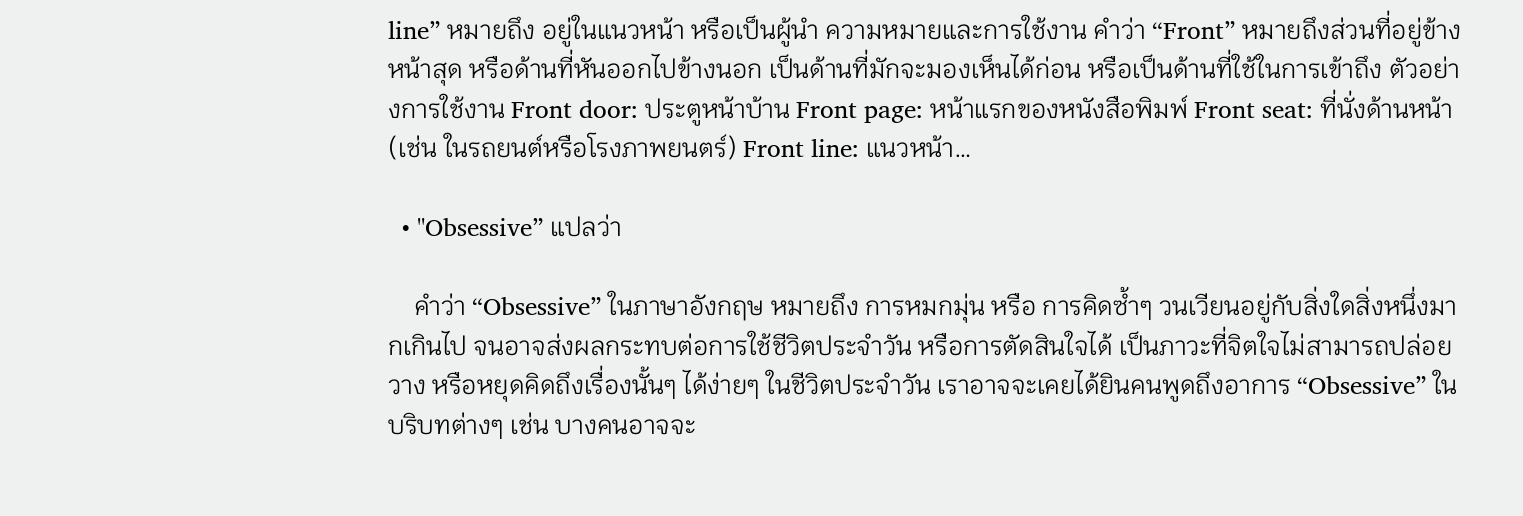line” หมายถึง อยู่ในแนวหน้า หรือเป็นผู้นำ ความหมายและการใช้งาน คำว่า “Front” หมายถึงส่วนที่อยู่ข้างหน้าสุด หรือด้านที่หันออกไปข้างนอก เป็นด้านที่มักจะมองเห็นได้ก่อน หรือเป็นด้านที่ใช้ในการเข้าถึง ตัวอย่างการใช้งาน Front door: ประตูหน้าบ้าน Front page: หน้าแรกของหนังสือพิมพ์ Front seat: ที่นั่งด้านหน้า (เช่น ในรถยนต์หรือโรงภาพยนตร์) Front line: แนวหน้า…

  • "Obsessive” แปลว่า

    คำว่า “Obsessive” ในภาษาอังกฤษ หมายถึง การหมกมุ่น หรือ การคิดซ้ำๆ วนเวียนอยู่กับสิ่งใดสิ่งหนึ่งมากเกินไป จนอาจส่งผลกระทบต่อการใช้ชีวิตประจำวัน หรือการตัดสินใจได้ เป็นภาวะที่จิตใจไม่สามารถปล่อยวาง หรือหยุดคิดถึงเรื่องนั้นๆ ได้ง่ายๆ ในชีวิตประจำวัน เราอาจจะเคยได้ยินคนพูดถึงอาการ “Obsessive” ในบริบทต่างๆ เช่น บางคนอาจจะ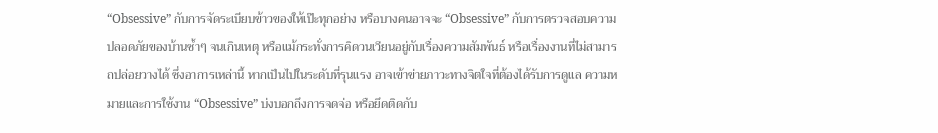“Obsessive” กับการจัดระเบียบข้าวของให้เป๊ะทุกอย่าง หรือบางคนอาจจะ “Obsessive” กับการตรวจสอบความปลอดภัยของบ้านซ้ำๆ จนเกินเหตุ หรือแม้กระทั่งการคิดวนเวียนอยู่กับเรื่องความสัมพันธ์ หรือเรื่องงานที่ไม่สามารถปล่อยวางได้ ซึ่งอาการเหล่านี้ หากเป็นไปในระดับที่รุนแรง อาจเข้าข่ายภาวะทางจิตใจที่ต้องได้รับการดูแล ความหมายและการใช้งาน “Obsessive” บ่งบอกถึงการจดจ่อ หรือยึดติดกับ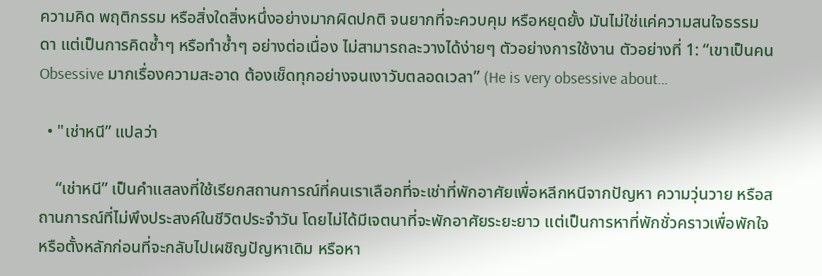ความคิด พฤติกรรม หรือสิ่งใดสิ่งหนึ่งอย่างมากผิดปกติ จนยากที่จะควบคุม หรือหยุดยั้ง มันไม่ใช่แค่ความสนใจธรรมดา แต่เป็นการคิดซ้ำๆ หรือทำซ้ำๆ อย่างต่อเนื่อง ไม่สามารถละวางได้ง่ายๆ ตัวอย่างการใช้งาน ตัวอย่างที่ 1: “เขาเป็นคน Obsessive มากเรื่องความสะอาด ต้องเช็ดทุกอย่างจนเงาวับตลอดเวลา” (He is very obsessive about…

  • "เช่าหนี” แปลว่า

    “เช่าหนี” เป็นคำแสลงที่ใช้เรียกสถานการณ์ที่คนเราเลือกที่จะเช่าที่พักอาศัยเพื่อหลีกหนีจากปัญหา ความวุ่นวาย หรือสถานการณ์ที่ไม่พึงประสงค์ในชีวิตประจำวัน โดยไม่ได้มีเจตนาที่จะพักอาศัยระยะยาว แต่เป็นการหาที่พักชั่วคราวเพื่อพักใจ หรือตั้งหลักก่อนที่จะกลับไปเผชิญปัญหาเดิม หรือหา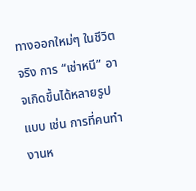ทางออกใหม่ๆ ในชีวิตจริง การ “เช่าหนี” อาจเกิดขึ้นได้หลายรูปแบบ เช่น การที่คนทำงานห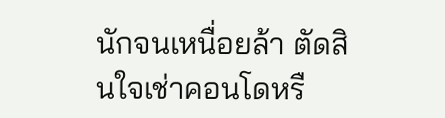นักจนเหนื่อยล้า ตัดสินใจเช่าคอนโดหรื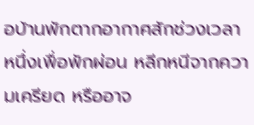อบ้านพักตากอากาศสักช่วงเวลาหนึ่งเพื่อพักผ่อน หลีกหนีจากความเครียด หรืออาจ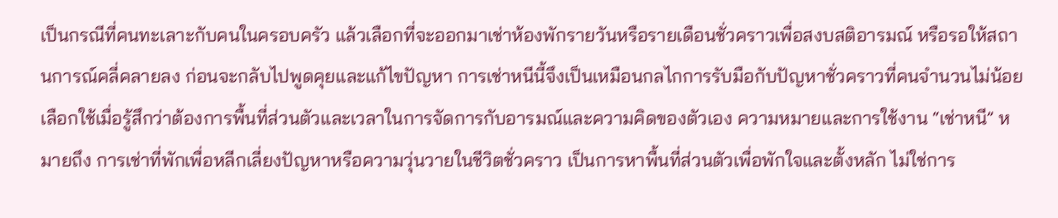เป็นกรณีที่คนทะเลาะกับคนในครอบครัว แล้วเลือกที่จะออกมาเช่าห้องพักรายวันหรือรายเดือนชั่วคราวเพื่อสงบสติอารมณ์ หรือรอให้สถานการณ์คลี่คลายลง ก่อนจะกลับไปพูดคุยและแก้ไขปัญหา การเช่าหนีนี้จึงเป็นเหมือนกลไกการรับมือกับปัญหาชั่วคราวที่คนจำนวนไม่น้อยเลือกใช้เมื่อรู้สึกว่าต้องการพื้นที่ส่วนตัวและเวลาในการจัดการกับอารมณ์และความคิดของตัวเอง ความหมายและการใช้งาน “เช่าหนี” หมายถึง การเช่าที่พักเพื่อหลีกเลี่ยงปัญหาหรือความวุ่นวายในชีวิตชั่วคราว เป็นการหาพื้นที่ส่วนตัวเพื่อพักใจและตั้งหลัก ไม่ใช่การ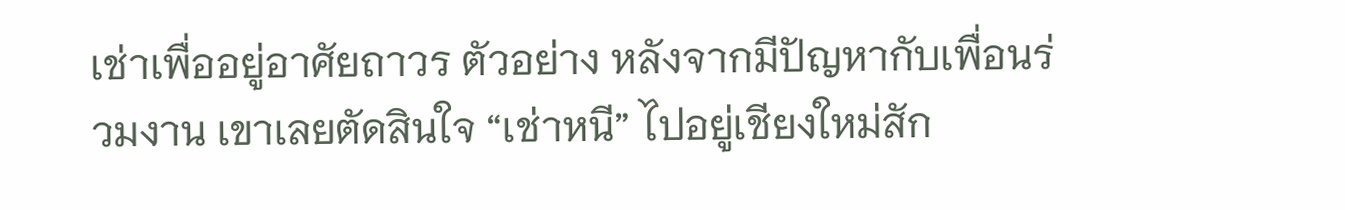เช่าเพื่ออยู่อาศัยถาวร ตัวอย่าง หลังจากมีปัญหากับเพื่อนร่วมงาน เขาเลยตัดสินใจ “เช่าหนี” ไปอยู่เชียงใหม่สัก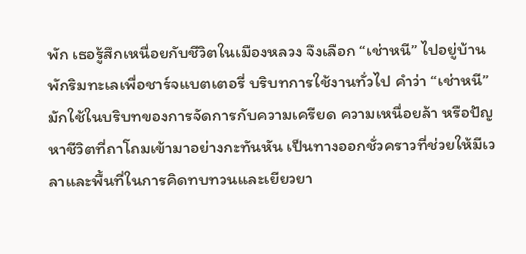พัก เธอรู้สึกเหนื่อยกับชีวิตในเมืองหลวง จึงเลือก “เช่าหนี” ไปอยู่บ้านพักริมทะเลเพื่อชาร์จแบตเตอรี่ บริบทการใช้งานทั่วไป คำว่า “เช่าหนี” มักใช้ในบริบทของการจัดการกับความเครียด ความเหนื่อยล้า หรือปัญหาชีวิตที่ถาโถมเข้ามาอย่างกะทันหัน เป็นทางออกชั่วคราวที่ช่วยให้มีเวลาและพื้นที่ในการคิดทบทวนและเยียวยา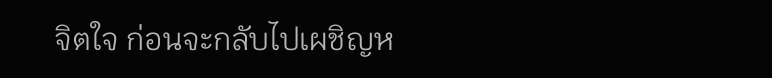จิตใจ ก่อนจะกลับไปเผชิญห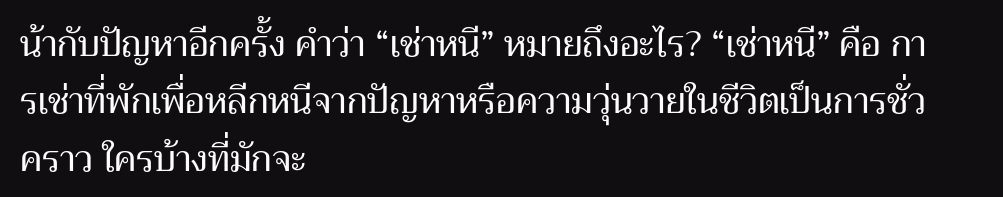น้ากับปัญหาอีกครั้ง คำว่า “เช่าหนี” หมายถึงอะไร? “เช่าหนี” คือ การเช่าที่พักเพื่อหลีกหนีจากปัญหาหรือความวุ่นวายในชีวิตเป็นการชั่วคราว ใครบ้างที่มักจะ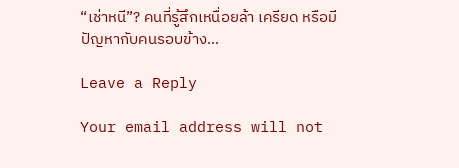“เช่าหนี”? คนที่รู้สึกเหนื่อยล้า เครียด หรือมีปัญหากับคนรอบข้าง…

Leave a Reply

Your email address will not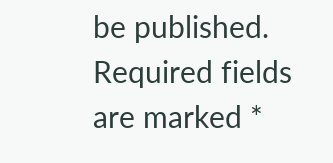be published. Required fields are marked *